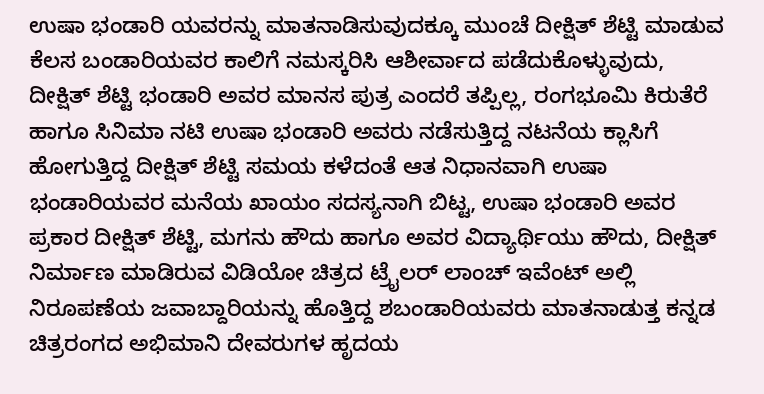ಉಷಾ ಭಂಡಾರಿ ಯವರನ್ನು ಮಾತನಾಡಿಸುವುದಕ್ಕೂ ಮುಂಚೆ ದೀಕ್ಷಿತ್ ಶೆಟ್ಟಿ ಮಾಡುವ ಕೆಲಸ ಬಂಡಾರಿಯವರ ಕಾಲಿಗೆ ನಮಸ್ಕರಿಸಿ ಆಶೀರ್ವಾದ ಪಡೆದುಕೊಳ್ಳುವುದು,
ದೀಕ್ಷಿತ್ ಶೆಟ್ಟಿ ಭಂಡಾರಿ ಅವರ ಮಾನಸ ಪುತ್ರ ಎಂದರೆ ತಪ್ಪಿಲ್ಲ, ರಂಗಭೂಮಿ ಕಿರುತೆರೆ ಹಾಗೂ ಸಿನಿಮಾ ನಟಿ ಉಷಾ ಭಂಡಾರಿ ಅವರು ನಡೆಸುತ್ತಿದ್ದ ನಟನೆಯ ಕ್ಲಾಸಿಗೆ ಹೋಗುತ್ತಿದ್ದ ದೀಕ್ಷಿತ್ ಶೆಟ್ಟಿ ಸಮಯ ಕಳೆದಂತೆ ಆತ ನಿಧಾನವಾಗಿ ಉಷಾ ಭಂಡಾರಿಯವರ ಮನೆಯ ಖಾಯಂ ಸದಸ್ಯನಾಗಿ ಬಿಟ್ಟ, ಉಷಾ ಭಂಡಾರಿ ಅವರ ಪ್ರಕಾರ ದೀಕ್ಷಿತ್ ಶೆಟ್ಟಿ, ಮಗನು ಹೌದು ಹಾಗೂ ಅವರ ವಿದ್ಯಾರ್ಥಿಯು ಹೌದು, ದೀಕ್ಷಿತ್ ನಿರ್ಮಾಣ ಮಾಡಿರುವ ವಿಡಿಯೋ ಚಿತ್ರದ ಟ್ರೈಲರ್ ಲಾಂಚ್ ಇವೆಂಟ್ ಅಲ್ಲಿ ನಿರೂಪಣೆಯ ಜವಾಬ್ದಾರಿಯನ್ನು ಹೊತ್ತಿದ್ದ ಶಬಂಡಾರಿಯವರು ಮಾತನಾಡುತ್ತ ಕನ್ನಡ ಚಿತ್ರರಂಗದ ಅಭಿಮಾನಿ ದೇವರುಗಳ ಹೃದಯ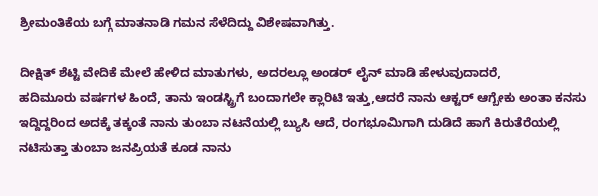ಶ್ರೀಮಂತಿಕೆಯ ಬಗ್ಗೆ ಮಾತನಾಡಿ ಗಮನ ಸೆಳೆದಿದ್ದು ವಿಶೇಷವಾಗಿತ್ತು.

ದೀಕ್ಷಿತ್ ಶೆಟ್ಟಿ ವೇದಿಕೆ ಮೇಲೆ ಹೇಳಿದ ಮಾತುಗಳು, ಅದರಲ್ಲೂ ಅಂಡರ್ ಲೈನ್ ಮಾಡಿ ಹೇಳುವುದಾದರೆ,
ಹದಿಮೂರು ವರ್ಷಗಳ ಹಿಂದೆ, ತಾನು ಇಂಡಸ್ಟ್ರಿಗೆ ಬಂದಾಗಲೇ ಕ್ಲಾರಿಟಿ ಇತ್ತು,ಆದರೆ ನಾನು ಆಕ್ಟರ್ ಆಗ್ಬೇಕು ಅಂತಾ ಕನಸು ಇದ್ದಿದ್ದರಿಂದ ಅದಕ್ಕೆ ತಕ್ಕಂತೆ ನಾನು ತುಂಬಾ ನಟನೆಯಲ್ಲಿ ಬ್ಯುಸಿ ಆದೆ, ರಂಗಭೂಮಿಗಾಗಿ ದುಡಿದೆ ಹಾಗೆ ಕಿರುತೆರೆಯಲ್ಲಿ ನಟಿಸುತ್ತಾ ತುಂಬಾ ಜನಪ್ರಿಯತೆ ಕೂಡ ನಾನು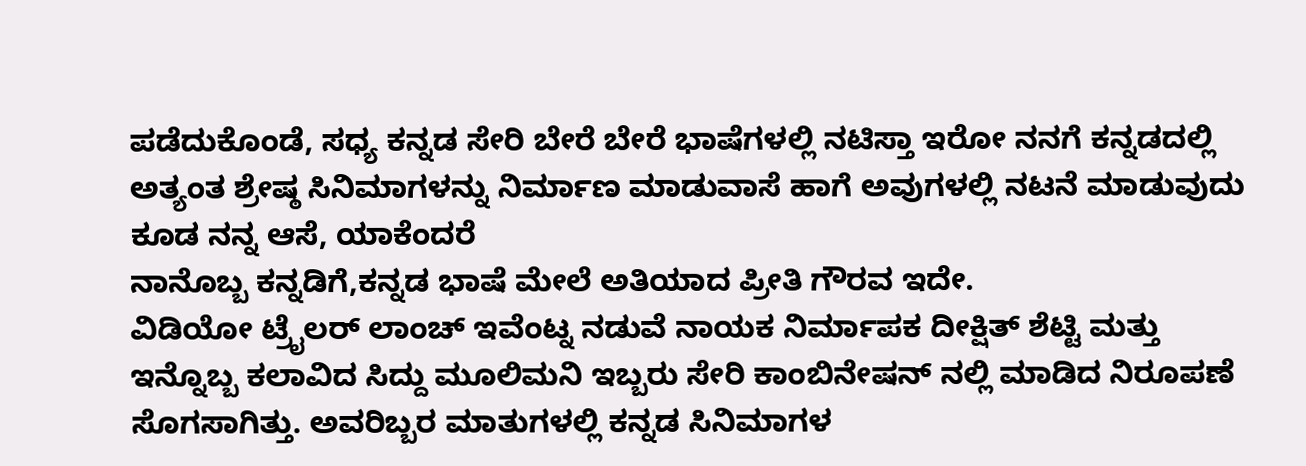ಪಡೆದುಕೊಂಡೆ, ಸಧ್ಯ ಕನ್ನಡ ಸೇರಿ ಬೇರೆ ಬೇರೆ ಭಾಷೆಗಳಲ್ಲಿ ನಟಿಸ್ತಾ ಇರೋ ನನಗೆ ಕನ್ನಡದಲ್ಲಿ ಅತ್ಯಂತ ಶ್ರೇಷ್ಠ ಸಿನಿಮಾಗಳನ್ನು ನಿರ್ಮಾಣ ಮಾಡುವಾಸೆ ಹಾಗೆ ಅವುಗಳಲ್ಲಿ ನಟನೆ ಮಾಡುವುದು ಕೂಡ ನನ್ನ ಆಸೆ, ಯಾಕೆಂದರೆ
ನಾನೊಬ್ಬ ಕನ್ನಡಿಗೆ,ಕನ್ನಡ ಭಾಷೆ ಮೇಲೆ ಅತಿಯಾದ ಪ್ರೀತಿ ಗೌರವ ಇದೇ.
ವಿಡಿಯೋ ಟ್ರೈಲರ್ ಲಾಂಚ್ ಇವೆಂಟ್ನ ನಡುವೆ ನಾಯಕ ನಿರ್ಮಾಪಕ ದೀಕ್ಷಿತ್ ಶೆಟ್ಟಿ ಮತ್ತು ಇನ್ನೊಬ್ಬ ಕಲಾವಿದ ಸಿದ್ದು ಮೂಲಿಮನಿ ಇಬ್ಬರು ಸೇರಿ ಕಾಂಬಿನೇಷನ್ ನಲ್ಲಿ ಮಾಡಿದ ನಿರೂಪಣೆ ಸೊಗಸಾಗಿತ್ತು. ಅವರಿಬ್ಬರ ಮಾತುಗಳಲ್ಲಿ ಕನ್ನಡ ಸಿನಿಮಾಗಳ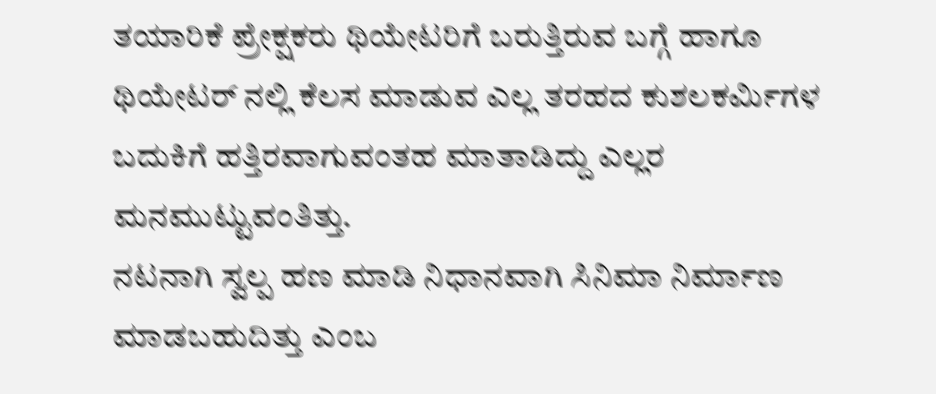ತಯಾರಿಕೆ ಪ್ರೇಕ್ಷಕರು ಥಿಯೇಟರಿಗೆ ಬರುತ್ತಿರುವ ಬಗ್ಗೆ ಹಾಗೂ ಥಿಯೇಟರ್ ನಲ್ಲಿ ಕೆಲಸ ಮಾಡುವ ಎಲ್ಲ ತರಹದ ಕುಶಲಕರ್ಮಿಗಳ ಬದುಕಿಗೆ ಹತ್ತಿರವಾಗುವಂತಹ ಮಾತಾಡಿದ್ದು ಎಲ್ಲರ ಮನಮುಟ್ಟುವಂತಿತ್ತು.
ನಟನಾಗಿ ಸ್ವಲ್ಪ ಹಣ ಮಾಡಿ ನಿಧಾನವಾಗಿ ಸಿನಿಮಾ ನಿರ್ಮಾಣ ಮಾಡಬಹುದಿತ್ತು ಎಂಬ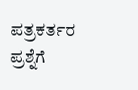ಪತ್ರಕರ್ತರ ಪ್ರಶ್ನೆಗೆ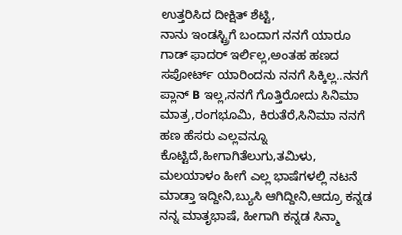ಉತ್ತರಿಸಿದ ದೀಕ್ಷಿತ್ ಶೆಟ್ಟಿ,
ನಾನು ಇಂಡಸ್ಟ್ರಿಗೆ ಬಂದಾಗ ನನಗೆ ಯಾರೂ ಗಾಡ್ ಫಾದರ್ ಇರ್ಲಿಲ್ಲ,ಅಂತಹ ಹಣದ ಸಪೋರ್ಟ್ ಯಾರಿಂದನು ನನಗೆ ಸಿಕ್ಕಿಲ್ಲ..ನನಗೆ ಪ್ಲಾನ್ B ಇಲ್ಲ,ನನಗೆ ಗೊತ್ತಿರೋದು ಸಿನಿಮಾ ಮಾತ್ರ,ರಂಗಭೂಮಿ, ಕಿರುತೆರೆ,ಸಿನಿಮಾ ನನಗೆ ಹಣ ಹೆಸರು ಎಲ್ಲವನ್ನೂ ಕೊಟ್ಟಿದೆ,ಹೀಗಾಗಿತೆಲುಗು,ತಮಿಳು,
ಮಲಯಾಳಂ ಹೀಗೆ ಎಲ್ಲ ಭಾಷೆಗಳಲ್ಲಿ ನಟನೆ ಮಾಡ್ತಾ ಇದ್ದೀನಿ,ಬ್ಯುಸಿ ಆಗಿದ್ದೀನಿ,ಆದ್ರೂ ಕನ್ನಡ ನನ್ನ ಮಾತೃಭಾಷೆ, ಹೀಗಾಗಿ ಕನ್ನಡ ಸಿನ್ಮಾ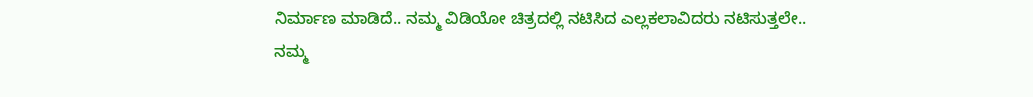ನಿರ್ಮಾಣ ಮಾಡಿದೆ.. ನಮ್ಮ ವಿಡಿಯೋ ಚಿತ್ರದಲ್ಲಿ ನಟಿಸಿದ ಎಲ್ಲಕಲಾವಿದರು ನಟಿಸುತ್ತಲೇ..
ನಮ್ಮ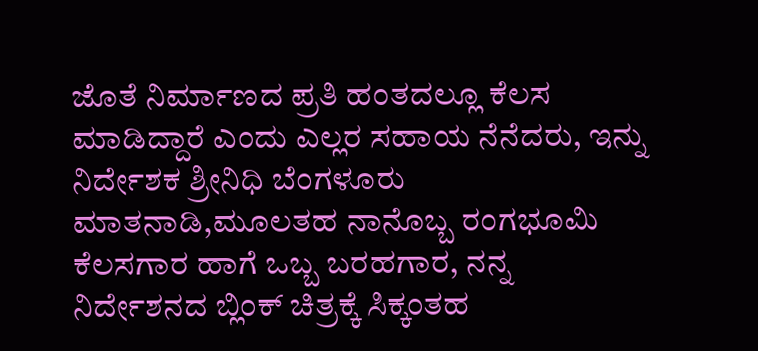ಜೊತೆ ನಿರ್ಮಾಣದ ಪ್ರತಿ ಹಂತದಲ್ಲೂ ಕೆಲಸ ಮಾಡಿದ್ದಾರೆ ಎಂದು ಎಲ್ಲರ ಸಹಾಯ ನೆನೆದರು, ಇನ್ನು ನಿರ್ದೇಶಕ ಶ್ರೀನಿಧಿ ಬೆಂಗಳೂರು ಮಾತನಾಡಿ,ಮೂಲತಹ ನಾನೊಬ್ಬ ರಂಗಭೂಮಿ ಕೆಲಸಗಾರ ಹಾಗೆ ಒಬ್ಬ ಬರಹಗಾರ, ನನ್ನ ನಿರ್ದೇಶನದ ಬ್ಲಿಂಕ್ ಚಿತ್ರಕ್ಕೆ ಸಿಕ್ಕಂತಹ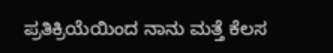ಪ್ರತಿಕ್ರಿಯೆಯಿಂದ ನಾನು ಮತ್ತೆ ಕೆಲಸ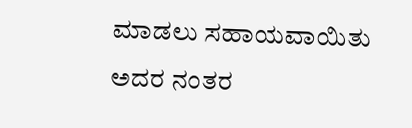ಮಾಡಲು ಸಹಾಯವಾಯಿತು ಅದರ ನಂತರ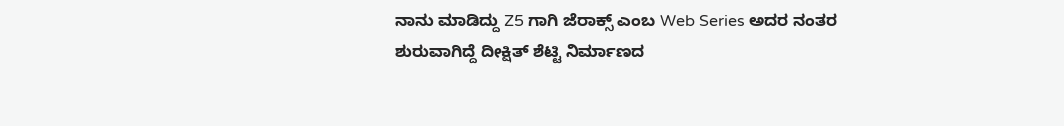ನಾನು ಮಾಡಿದ್ದು Z5 ಗಾಗಿ ಜೆರಾಕ್ಸ್ ಎಂಬ Web Series ಅದರ ನಂತರ ಶುರುವಾಗಿದ್ದೆ ದೀಕ್ಷಿತ್ ಶೆಟ್ಟಿ ನಿರ್ಮಾಣದ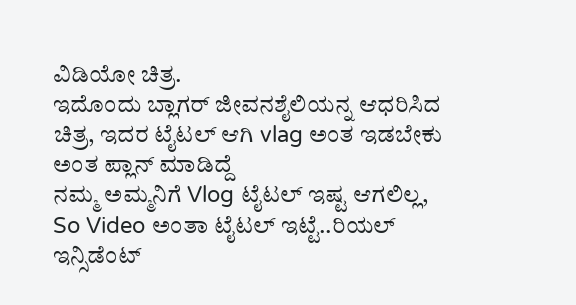ವಿಡಿಯೋ ಚಿತ್ರ.
ಇದೊಂದು ಬ್ಲಾಗರ್ ಜೀವನಶೈಲಿಯನ್ನ ಆಧರಿಸಿದ ಚಿತ್ರ, ಇದರ ಟೈಟಲ್ ಆಗಿ vlag ಅಂತ ಇಡಬೇಕು ಅಂತ ಪ್ಲಾನ್ ಮಾಡಿದ್ದೆ
ನಮ್ಮ ಅಮ್ಮನಿಗೆ Vlog ಟೈಟಲ್ ಇಷ್ಟ ಆಗಲಿಲ್ಲ,
So Video ಅಂತಾ ಟೈಟಲ್ ಇಟ್ಟೆ..ರಿಯಲ್ ಇನ್ಸಿಡೆಂಟ್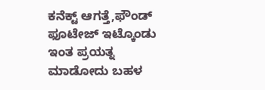ಕನೆಕ್ಟ್ ಆಗತ್ತೆ,ಫೌಂಡ್ ಫೂಟೇಜ್ ಇಟ್ಕೊಂಡು ಇಂತ ಪ್ರಯತ್ನ ಮಾಡೋದು ಬಹಳ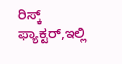ರಿಸ್ಕ್ ಫ್ಯಾಕ್ಟರ್,ಇಲ್ಲಿ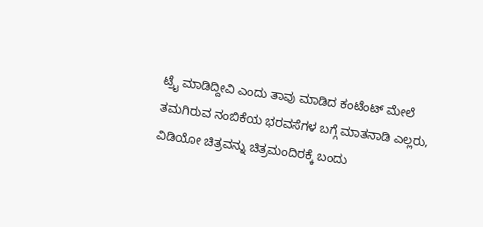ಟ್ರೈ ಮಾಡಿದ್ದೀವಿ ಎಂದು ತಾವು ಮಾಡಿದ ಕಂಟೆಂಟ್ ಮೇಲೆ ತಮಗಿರುವ ನಂಬಿಕೆಯ ಭರವಸೆಗಳ ಬಗ್ಗೆ ಮಾತನಾಡಿ ಎಲ್ಲರು, ವಿಡಿಯೋ ಚಿತ್ರವನ್ನು ಚಿತ್ರಮಂದಿರಕ್ಕೆ ಬಂದು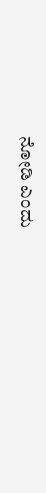ನೋಡಿ ಎಂದು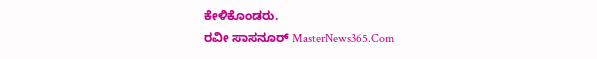ಕೇಳಿಕೊಂಡರು.
ರವೀ ಸಾಸನೂರ್ MasterNews365.Com